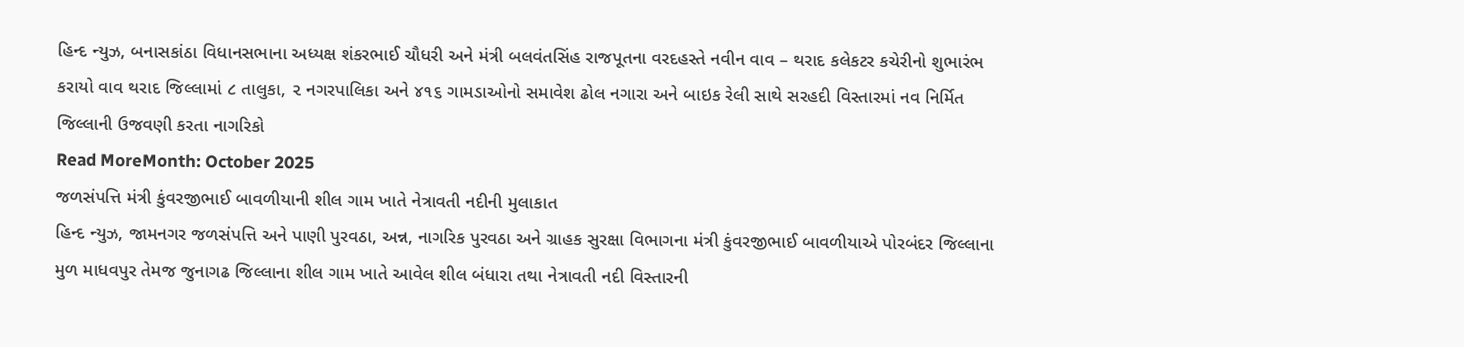હિન્દ ન્યુઝ, બનાસકાંઠા વિધાનસભાના અધ્યક્ષ શંકરભાઈ ચૌધરી અને મંત્રી બલવંતસિંહ રાજપૂતના વરદહસ્તે નવીન વાવ – થરાદ કલેકટર કચેરીનો શુભારંભ કરાયો વાવ થરાદ જિલ્લામાં ૮ તાલુકા, ૨ નગરપાલિકા અને ૪૧૬ ગામડાઓનો સમાવેશ ઢોલ નગારા અને બાઇક રેલી સાથે સરહદી વિસ્તારમાં નવ નિર્મિત જિલ્લાની ઉજવણી કરતા નાગરિકો
Read MoreMonth: October 2025
જળસંપત્તિ મંત્રી કુંવરજીભાઈ બાવળીયાની શીલ ગામ ખાતે નેત્રાવતી નદીની મુલાકાત
હિન્દ ન્યુઝ, જામનગર જળસંપત્તિ અને પાણી પુરવઠા, અન્ન, નાગરિક પુરવઠા અને ગ્રાહક સુરક્ષા વિભાગના મંત્રી કુંવરજીભાઈ બાવળીયાએ પોરબંદર જિલ્લાના મુળ માધવપુર તેમજ જુનાગઢ જિલ્લાના શીલ ગામ ખાતે આવેલ શીલ બંધારા તથા નેત્રાવતી નદી વિસ્તારની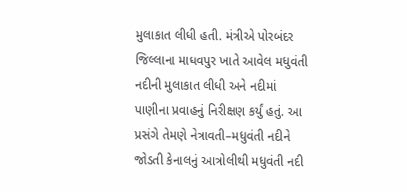મુલાકાત લીધી હતી. મંત્રીએ પોરબંદર જિલ્લાના માધવપુર ખાતે આવેલ મધુવંતી નદીની મુલાકાત લીધી અને નદીમાં પાણીના પ્રવાહનું નિરીક્ષણ કર્યું હતું. આ પ્રસંગે તેમણે નેત્રાવતી–મધુવંતી નદીને જોડતી કેનાલનું આત્રોલીથી મધુવંતી નદી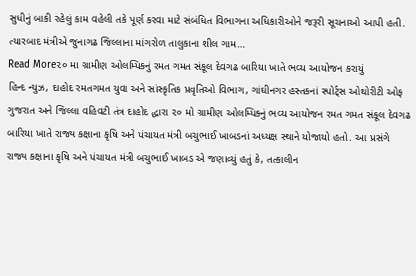સુધીનું બાકી રહેલું કામ વહેલી તકે પૂર્ણ કરવા માટે સંબંધિત વિભાગના અધિકારીઓને જરૂરી સૂચનાઓ આપી હતી. ત્યારબાદ મંત્રીએ જુનાગઢ જિલ્લાના માંગરોળ તાલુકાના શીલ ગામ…
Read More૨૦ મા ગ્રામીણ ઓલમ્પિકનું રમત ગમત સંકૂલ દેવગઢ બારિયા ખાતે ભવ્ય આયોજન કરાયું
હિન્દ ન્યુઝ, દાહોદ રમતગમત યુવા અને સાંસ્કૃતિક પ્રવૃતિઓ વિભાગ, ગાંઘીનગર હસ્તકનાં સ્પોર્ટ્સ ઓથોરીટી ઓફ ગુજરાત અને જિલ્લા વહિવટી તંત્ર દાહોદ દ્ધારા ૨૦ મો ગ્રામીણ ઓલમ્પિક્નું ભવ્ય આયોજન રમત ગમત સંકૂલ દેવગઢ બારિયા ખાતે રાજ્ય કક્ષાના કૃષિ અને પંચાયત મંત્રી બચુભાઈ ખાબડનાં અધ્યક્ષ સ્થાને યોજાયો હતો. આ પ્રસંગે રાજ્ય કક્ષાના કૃષિ અને પંચાયત મંત્રી બચુભાઈ ખાબડ એ જણાવ્યું હતું કે, તત્કાલીન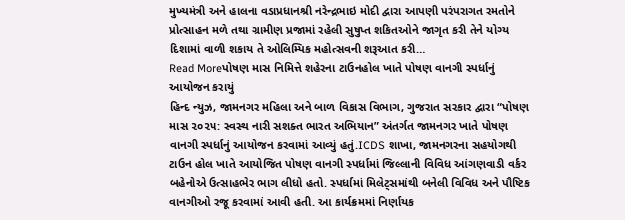મુખ્યમંત્રી અને હાલના વડાપ્રધાનશ્રી નરેન્દ્રભાઇ મોદી દ્વારા આપણી પરંપરાગત રમતોને પ્રોત્સાહન મળે તથા ગ્રામીણ પ્રજામાં રહેલી સુષુપ્ત શકિતઓને જાગૃત કરી તેને યોગ્ય દિશામાં વાળી શકાય તે ઓલિમ્પિક મહોત્સવની શરૂઆત કરી…
Read Moreપોષણ માસ નિમિત્તે શહેરના ટાઉનહોલ ખાતે પોષણ વાનગી સ્પર્ધાનું આયોજન કરાયું
હિન્દ ન્યુઝ, જામનગર મહિલા અને બાળ વિકાસ વિભાગ, ગુજરાત સરકાર દ્વારા “પોષણ માસ ૨૦૨૫: સ્વસ્થ નારી સશક્ત ભારત અભિયાન” અંતર્ગત જામનગર ખાતે પોષણ વાનગી સ્પર્ધાનું આયોજન કરવામાં આવ્યું હતું.ICDS શાખા, જામનગરના સહયોગથી ટાઉન હોલ ખાતે આયોજિત પોષણ વાનગી સ્પર્ધામાં જિલ્લાની વિવિધ આંગણવાડી વર્કર બહેનોએ ઉત્સાહભેર ભાગ લીધો હતો. સ્પર્ધામાં મિલેટ્સમાંથી બનેલી વિવિધ અને પૌષ્ટિક વાનગીઓ રજૂ કરવામાં આવી હતી. આ કાર્યક્રમમાં નિર્ણાયક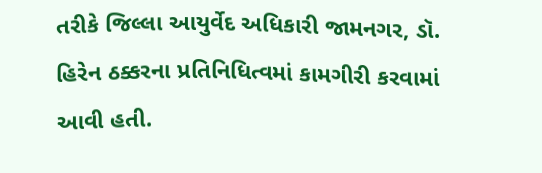તરીકે જિલ્લા આયુર્વેદ અધિકારી જામનગર, ડૉ. હિરેન ઠક્કરના પ્રતિનિધિત્વમાં કામગીરી કરવામાં આવી હતી.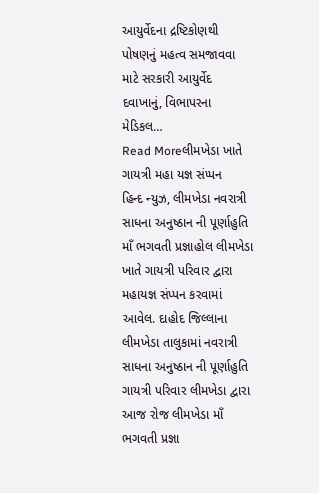આયુર્વેદના દ્રષ્ટિકોણથી પોષણનું મહત્વ સમજાવવા માટે સરકારી આયુર્વેદ દવાખાનું, વિભાપરના મેડિકલ…
Read Moreલીમખેડા ખાતે ગાયત્રી મહા યજ્ઞ સંપ્પન
હિન્દ ન્યુઝ, લીમખેડા નવરાત્રી સાધના અનુષ્ઠાન ની પૂર્ણાહુતિ માઁ ભગવતી પ્રજ્ઞાહોલ લીમખેડા ખાતે ગાયત્રી પરિવાર દ્વારા મહાયજ્ઞ સંપ્પન કરવામાં આવેલ. દાહોદ જિલ્લાના લીમખેડા તાલુકામાં નવરાત્રી સાધના અનુષ્ઠાન ની પૂર્ણાહુતિ ગાયત્રી પરિવાર લીમખેડા દ્વારા આજ રોજ લીમખેડા માઁ ભગવતી પ્રજ્ઞા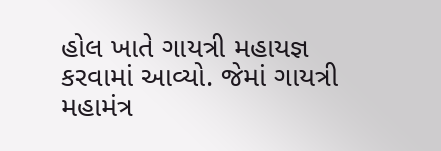હોલ ખાતે ગાયત્રી મહાયજ્ઞ કરવામાં આવ્યો. જેમાં ગાયત્રી મહામંત્ર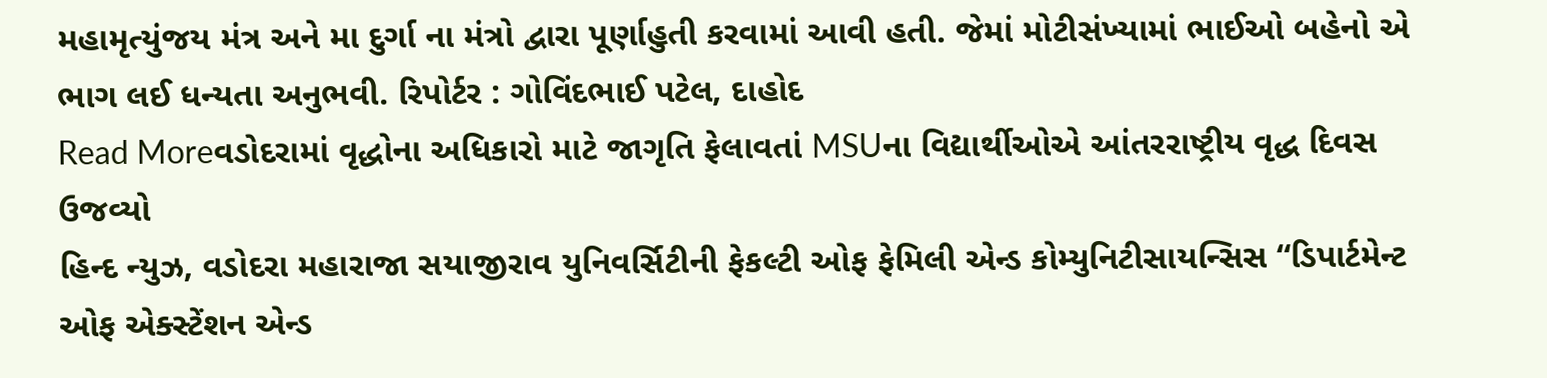મહામૃત્યુંજય મંત્ર અને મા દુર્ગા ના મંત્રો દ્વારા પૂર્ણાહુતી કરવામાં આવી હતી. જેમાં મોટીસંખ્યામાં ભાઈઓ બહેનો એ ભાગ લઈ ધન્યતા અનુભવી. રિપોર્ટર : ગોવિંદભાઈ પટેલ, દાહોદ
Read Moreવડોદરામાં વૃદ્ધોના અધિકારો માટે જાગૃતિ ફેલાવતાં MSUના વિદ્યાર્થીઓએ આંતરરાષ્ટ્રીય વૃદ્ધ દિવસ ઉજવ્યો
હિન્દ ન્યુઝ, વડોદરા મહારાજા સયાજીરાવ યુનિવર્સિટીની ફેકલ્ટી ઓફ ફેમિલી એન્ડ કોમ્યુનિટીસાયન્સિસ “ડિપાર્ટમેન્ટ ઓફ એક્સ્ટેંશન એન્ડ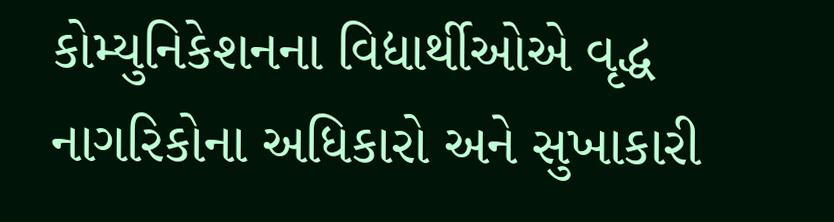કોમ્યુનિકેશનના વિદ્યાર્થીઓએ વૃદ્ધ નાગરિકોના અધિકારો અને સુખાકારી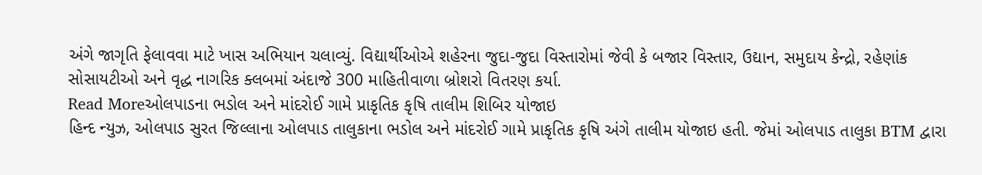અંગે જાગૃતિ ફેલાવવા માટે ખાસ અભિયાન ચલાવ્યું. વિદ્યાર્થીઓએ શહેરના જુદા-જુદા વિસ્તારોમાં જેવી કે બજાર વિસ્તાર, ઉદ્યાન, સમુદાય કેન્દ્રો, રહેણાંક સોસાયટીઓ અને વૃદ્ધ નાગરિક ક્લબમાં અંદાજે 300 માહિતીવાળા બ્રોશરો વિતરણ કર્યા.
Read Moreઓલપાડના ભડોલ અને માંદરોઈ ગામે પ્રાકૃતિક કૃષિ તાલીમ શિબિર યોજાઇ
હિન્દ ન્યુઝ, ઓલપાડ સુરત જિલ્લાના ઓલપાડ તાલુકાના ભડોલ અને માંદરોઈ ગામે પ્રાકૃતિક કૃષિ અંગે તાલીમ યોજાઇ હતી. જેમાં ઓલપાડ તાલુકા BTM દ્વારા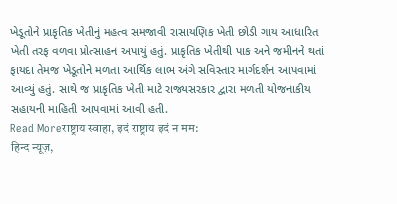ખેડૂતોને પ્રાકૃતિક ખેતીનું મહત્વ સમજાવી રાસાયણિક ખેતી છોડી ગાય આધારિત ખેતી તરફ વળવા પ્રોત્સાહન અપાયું હતું. પ્રાકૃતિક ખેતીથી પાક અને જમીનને થતાં ફાયદા તેમજ ખેડૂતોને મળતા આર્થિક લાભ અંગે સવિસ્તાર માર્ગદર્શન આપવામાં આવ્યું હતું. સાથે જ પ્રાકૃતિક ખેતી માટે રાજ્યસરકાર દ્વારા મળતી યોજનાકીય સહાયની માહિતી આપવામાં આવી હતી.
Read Moreराष्ट्राय स्वाहा, इदं राष्ट्राय इदं न मम:
हिन्द न्यूज़,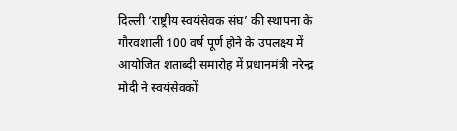दिल्ली ‘राष्ट्रीय स्वयंसेवक संघ’ की स्थापना के गौरवशाली 100 वर्ष पूर्ण होने के उपलक्ष्य में आयोजित शताब्दी समारोह में प्रधानमंत्री नरेन्द्र मोदी ने स्वयंसेवकों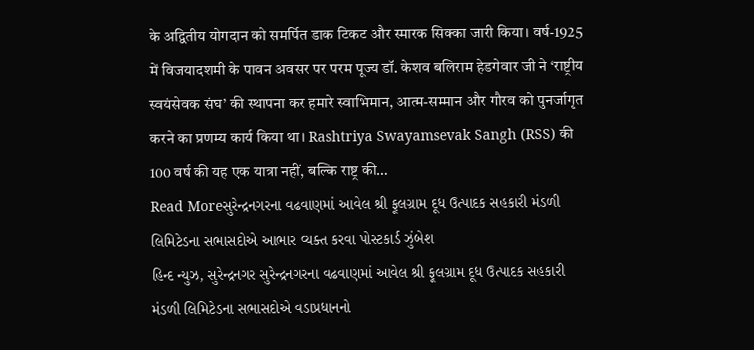के अद्वितीय योगदान को समर्पित डाक टिकट और स्मारक सिक्का जारी किया। वर्ष-1925 में विजयादशमी के पावन अवसर पर परम पूज्य डॉ. केशव बलिराम हेडगेवार जी ने ‘राष्ट्रीय स्वयंसेवक संघ’ की स्थापना कर हमारे स्वाभिमान, आत्म-सम्मान और गौरव को पुनर्जागृत करने का प्रणम्य कार्य किया था। Rashtriya Swayamsevak Sangh (RSS) की 100 वर्ष की यह एक यात्रा नहीं, बल्कि राष्ट्र की…
Read Moreસુરેન્દ્રનગરના વઢવાણમાં આવેલ શ્રી ફૂલગ્રામ દૂધ ઉત્પાદક સહકારી મંડળી લિમિટેડના સભાસદોએ આભાર વ્યક્ત કરવા પોસ્ટકાર્ડ ઝુંબેશ
હિન્દ ન્યુઝ, સુરેન્દ્રનગર સુરેન્દ્રનગરના વઢવાણમાં આવેલ શ્રી ફૂલગ્રામ દૂધ ઉત્પાદક સહકારી મંડળી લિમિટેડના સભાસદોએ વડાપ્રધાનનો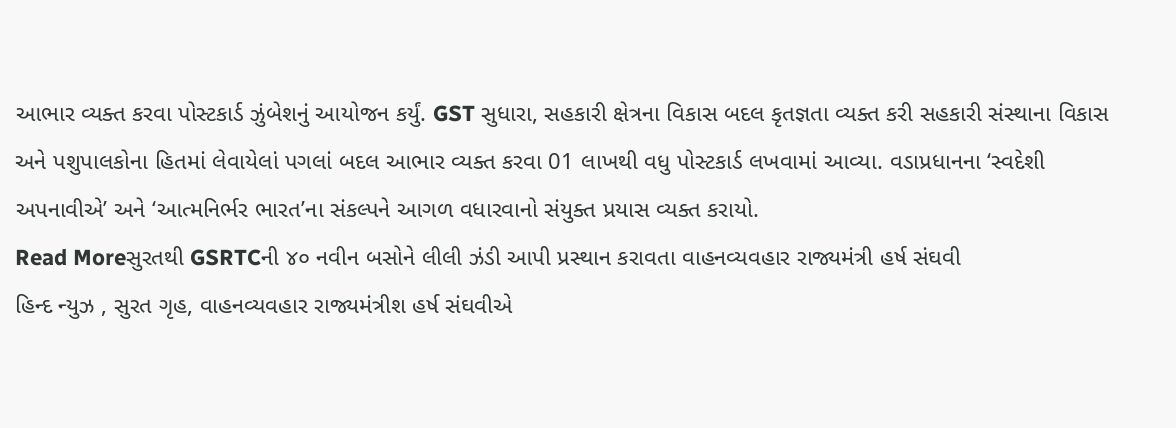આભાર વ્યક્ત કરવા પોસ્ટકાર્ડ ઝુંબેશનું આયોજન કર્યું. GST સુધારા, સહકારી ક્ષેત્રના વિકાસ બદલ કૃતજ્ઞતા વ્યક્ત કરી સહકારી સંસ્થાના વિકાસ અને પશુપાલકોના હિતમાં લેવાયેલાં પગલાં બદલ આભાર વ્યક્ત કરવા 01 લાખથી વધુ પોસ્ટકાર્ડ લખવામાં આવ્યા. વડાપ્રધાનના ‘સ્વદેશી અપનાવીએ’ અને ‘આત્મનિર્ભર ભારત’ના સંકલ્પને આગળ વધારવાનો સંયુક્ત પ્રયાસ વ્યક્ત કરાયો.
Read Moreસુરતથી GSRTCની ૪૦ નવીન બસોને લીલી ઝંડી આપી પ્રસ્થાન કરાવતા વાહનવ્યવહાર રાજ્યમંત્રી હર્ષ સંઘવી
હિન્દ ન્યુઝ , સુરત ગૃહ, વાહનવ્યવહાર રાજ્યમંત્રીશ હર્ષ સંઘવીએ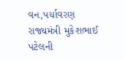વન,પર્યાવરણ રાજ્યમંત્રી મુકેશભાઈ પટેલની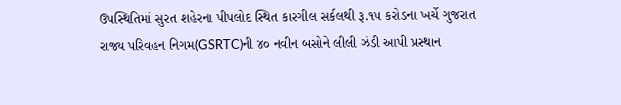ઉપસ્થિતિમાં સુરત શહેરના પીપલોદ સ્થિત કારગીલ સર્કલથી રૂ.૧૫ કરોડના ખર્ચે ગુજરાત રાજ્ય પરિવહન નિગમ(GSRTC)ની ૪૦ નવીન બસોને લીલી ઝંડી આપી પ્રસ્થાન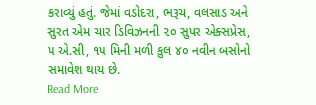કરાવ્યું હતું. જેમાં વડોદરા, ભરૂચ, વલસાડ અને સુરત એમ ચાર ડિવિઝનની ૨૦ સુપર એક્સપ્રેસ, ૫ એ.સી, ૧૫ મિની મળી કુલ ૪૦ નવીન બસોનો સમાવેશ થાય છે.
Read More